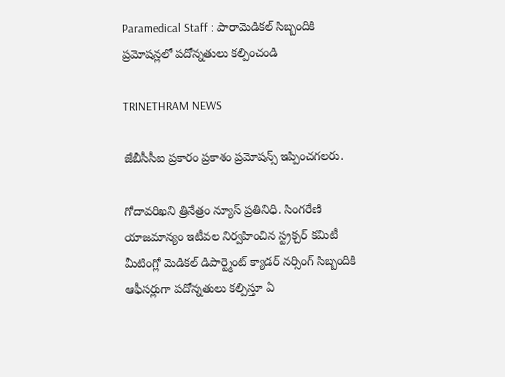Paramedical Staff : పారామెడికల్ సిబ్బందికి ప్రమోషన్లలో పదోన్నతులు కల్పించండి

TRINETHRAM NEWS

జేబీసీసీఐ ప్రకారం ప్రకాశం ప్రమోషన్స్ ఇప్పించగలరు.

గోదావరిఖని త్రినేత్రం న్యూస్ ప్రతినిధి. సింగరేణి యాజమాన్యం ఇటీవల నిర్వహించిన స్ట్రక్చర్ కమిటీ మీటింగ్లో మెడికల్ డిపార్ట్మెంట్ క్యాడర్ నర్సింగ్ సిబ్బందికి ఆఫీసర్లుగా పదోన్నతులు కల్పిస్తూ ఏ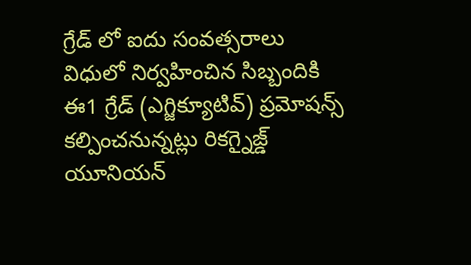గ్రేడ్ లో ఐదు సంవత్సరాలు విధులో నిర్వహించిన సిబ్బందికి ఈ1 గ్రేడ్ (ఎగ్జిక్యూటివ్) ప్రమోషన్స్ కల్పించనున్నట్లు రికగ్నైజ్డ్ యూనియన్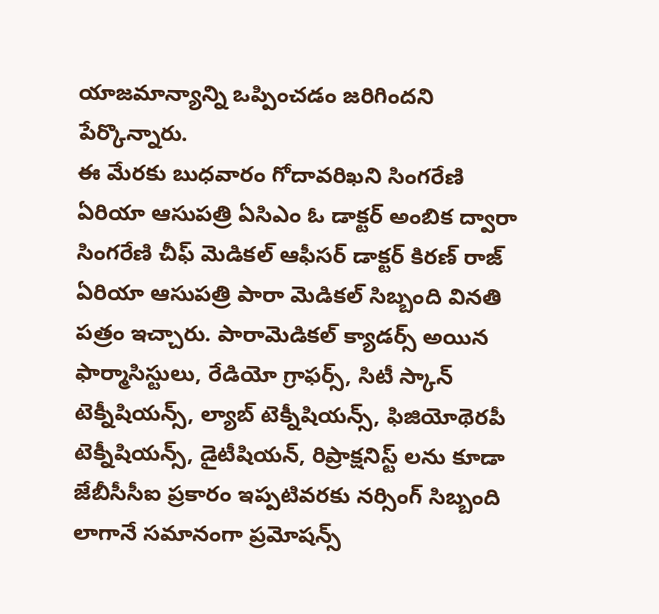యాజమాన్యాన్ని ఒప్పించడం జరిగిందని పేర్కొన్నారు.
ఈ మేరకు బుధవారం గోదావరిఖని సింగరేణి ఏరియా ఆసుపత్రి ఏసిఎం ఓ డాక్టర్ అంబిక ద్వారా సింగరేణి చీఫ్ మెడికల్ ఆఫీసర్ డాక్టర్ కిరణ్ రాజ్ ఏరియా ఆసుపత్రి పారా మెడికల్ సిబ్బంది వినతి పత్రం ఇచ్చారు. పారామెడికల్ క్యాడర్స్ అయిన ఫార్మాసిస్టులు, రేడియో గ్రాఫర్స్, సిటీ స్కాన్ టెక్నీషియన్స్, ల్యాబ్ టెక్నీషియన్స్, ఫిజియోథెరపీ టెక్నీషియన్స్, డైటీషియన్, రిప్రాక్షనిస్ట్ లను కూడా జేబీసీసీఐ ప్రకారం ఇప్పటివరకు నర్సింగ్ సిబ్బంది లాగానే సమానంగా ప్రమోషన్స్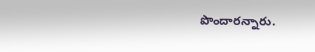పొందారన్నారు.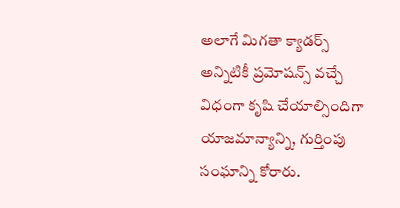అలాగే మిగతా క్యాడర్స్ అన్నిటికీ ప్రమోషన్స్ వచ్చే విధంగా కృషి చేయాల్సిందిగా యాజమాన్యాన్ని, గుర్తింపు సంఘాన్ని కోరారు.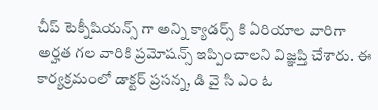చీప్ టెక్నీషియన్స్ గా అన్ని క్యాడర్స్ కి ఏరియాల వారిగా అర్హత గల వారికి ప్రమోషన్స్ ఇప్పించాలని విజ్ఞప్తి చేశారు. ఈ కార్యక్రమంలో డాక్టర్ ప్రసన్న, డి వై సి ఎం ఓ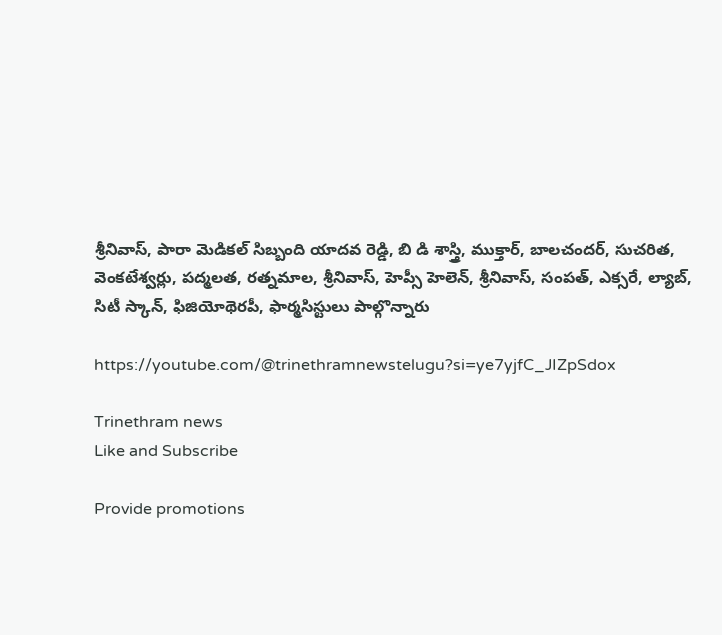శ్రీనివాస్, పారా మెడికల్ సిబ్బంది యాదవ రెడ్డి, బి డి శాస్త్రి, ముక్తార్, బాలచందర్, సుచరిత, వెంకటేశ్వర్లు, పద్మలత, రత్నమాల, శ్రీనివాస్, హెప్సీ హెలెన్, శ్రీనివాస్, సంపత్, ఎక్సరే, ల్యాబ్, సిటీ స్కాన్, ఫిజియోథెరపీ, ఫార్మసిస్టులు పాల్గొన్నారు

https://youtube.com/@trinethramnewstelugu?si=ye7yjfC_JIZpSdox

Trinethram news
Like and Subscribe

Provide promotions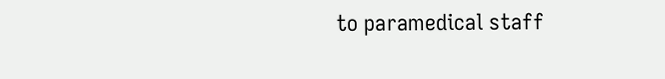to paramedical staff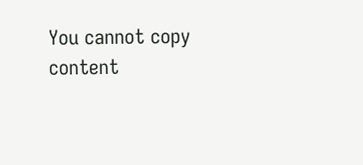You cannot copy content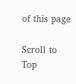of this page

Scroll to Top